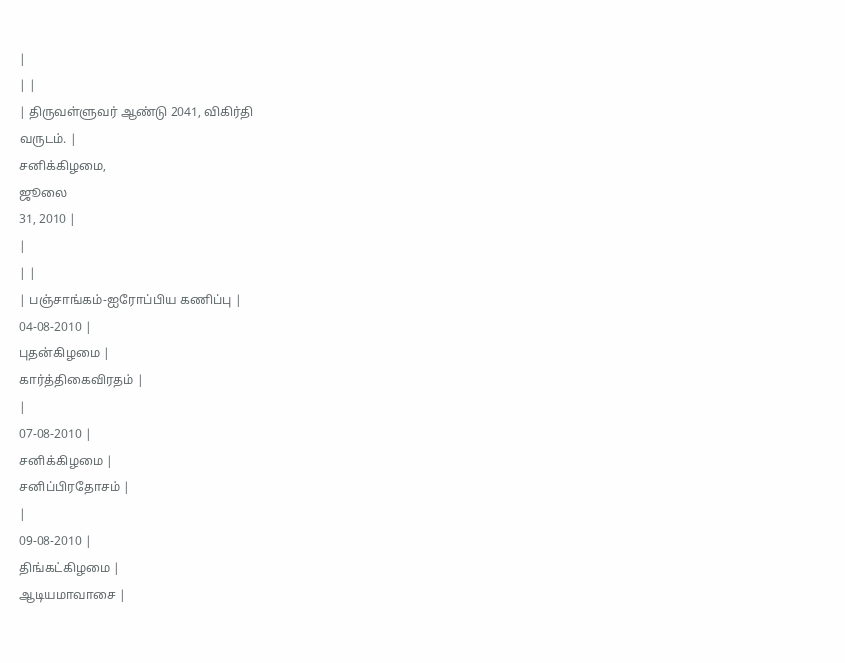|
| |
| திருவள்ளுவர் ஆண்டு 2041, விகிர்தி
வருடம். |
சனிக்கிழமை,
ஜூலை
31, 2010 |
|
| |
| பஞ்சாங்கம்-ஐரோப்பிய கணிப்பு |
04-08-2010 |
புதன்கிழமை |
கார்த்திகைவிரதம் |
|
07-08-2010 |
சனிக்கிழமை |
சனிப்பிரதோசம் |
|
09-08-2010 |
திங்கட்கிழமை |
ஆடியமாவாசை |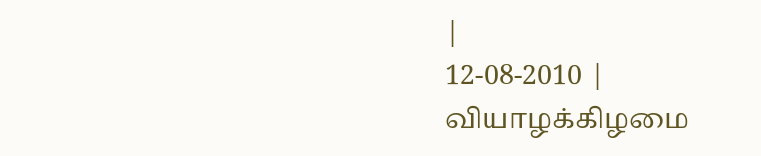|
12-08-2010 |
வியாழக்கிழமை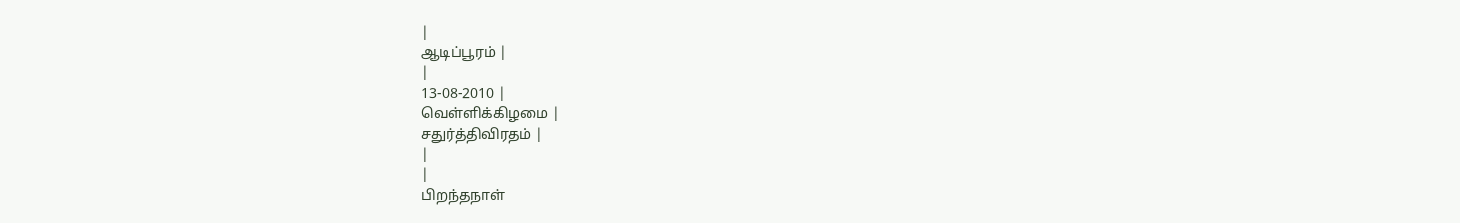|
ஆடிப்பூரம் |
|
13-08-2010 |
வெள்ளிக்கிழமை |
சதுர்த்திவிரதம் |
|
|
பிறந்தநாள்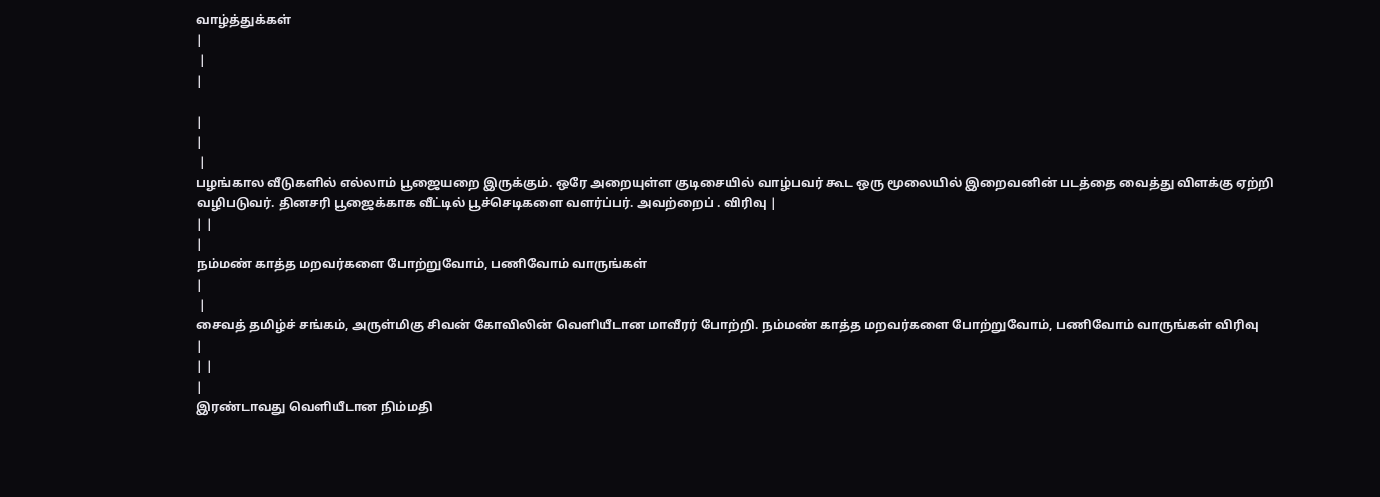வாழ்த்துக்கள்
|
 |
|

|
|
 |
பழங்கால வீடுகளில் எல்லாம் பூஜையறை இருக்கும். ஒரே அறையுள்ள குடிசையில் வாழ்பவர் கூட ஒரு மூலையில் இறைவனின் படத்தை வைத்து விளக்கு ஏற்றி வழிபடுவர். தினசரி பூஜைக்காக வீட்டில் பூச்செடிகளை வளர்ப்பர். அவற்றைப் . விரிவு |
| |
|
நம்மண் காத்த மறவர்களை போற்றுவோம், பணிவோம் வாருங்கள்
|
 |
சைவத் தமிழ்ச் சங்கம், அருள்மிகு சிவன் கோவிலின் வெளியீடான மாவீரர் போற்றி. நம்மண் காத்த மறவர்களை போற்றுவோம், பணிவோம் வாருங்கள் விரிவு
|
| |
|
இரண்டாவது வெளியீடான நிம்மதி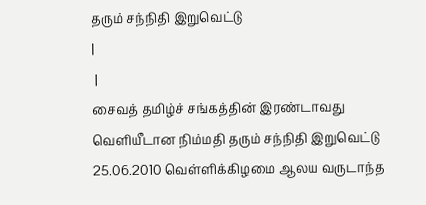தரும் சந்நிதி இறுவெட்டு
|
 |
சைவத் தமிழ்ச் சங்கத்தின் இரண்டாவது வெளியீடான நிம்மதி தரும் சந்நிதி இறுவெட்டு 25.06.2010 வெள்ளிக்கிழமை ஆலய வருடாந்த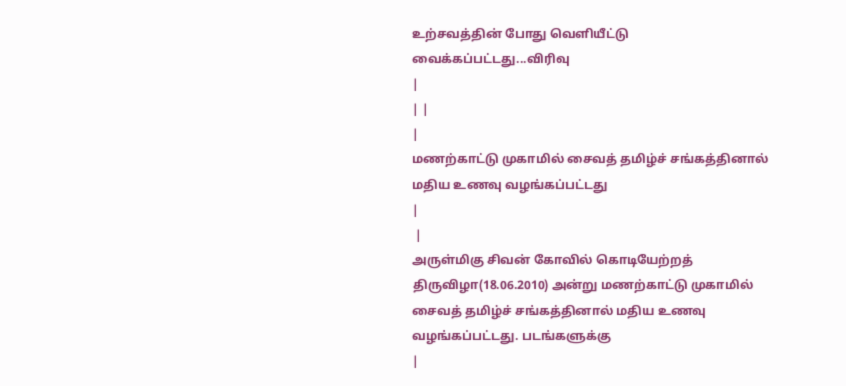உற்சவத்தின் போது வெளியீட்டு வைக்கப்பட்டது...விரிவு
|
| |
|
மணற்காட்டு முகாமில் சைவத் தமிழ்ச் சங்கத்தினால் மதிய உணவு வழங்கப்பட்டது
|
 |
அருள்மிகு சிவன் கோவில் கொடியேற்றத் திருவிழா(18.06.2010) அன்று மணற்காட்டு முகாமில் சைவத் தமிழ்ச் சங்கத்தினால் மதிய உணவு வழங்கப்பட்டது. படங்களுக்கு
|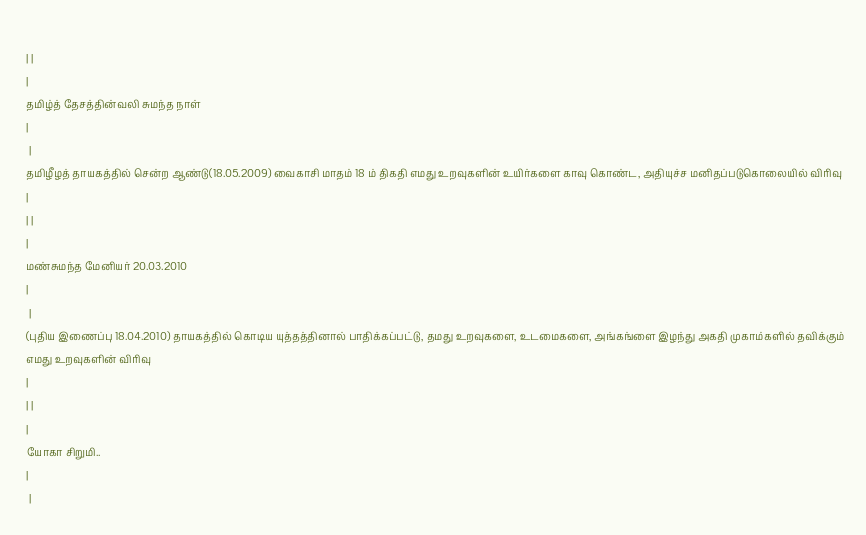| |
|
தமிழ்த் தேசத்தின்வலி சுமந்த நாள்
|
 |
தமிழீழத் தாயகத்தில் சென்ற ஆண்டு(18.05.2009) வைகாசி மாதம் 18 ம் திகதி எமது உறவுகளின் உயிர்களை காவு கொண்ட, அதியுச்ச மனிதப்படுகொலையில் விரிவு
|
| |
|
மண்சுமந்த மேனியர் 20.03.2010
|
 |
(புதிய இணைப்பு 18.04.2010) தாயகத்தில் கொடிய யுத்தத்தினால் பாதிக்கப்பட்டு, தமது உறவுகளை, உடமைகளை, அங்கங்ளை இழந்து அகதி முகாம்களில் தவிக்கும் எமது உறவுகளின் விரிவு
|
| |
|
யோகா சிறுமி..
|
 |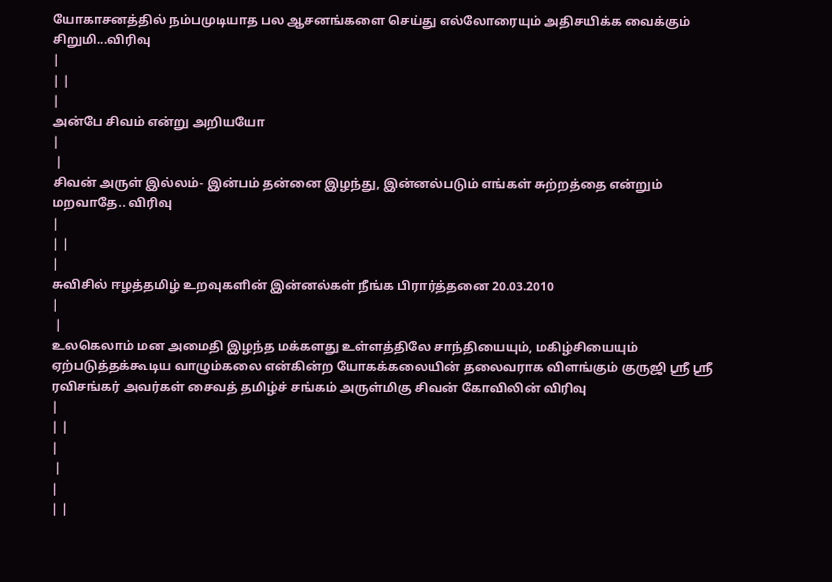யோகாசனத்தில் நம்பமுடியாத பல ஆசனங்களை செய்து எல்லோரையும் அதிசயிக்க வைக்கும் சிறுமி...விரிவு
|
| |
|
அன்பே சிவம் என்று அறியயோ
|
 |
சிவன் அருள் இல்லம்- இன்பம் தன்னை இழந்து, இன்னல்படும் எங்கள் சுற்றத்தை என்றும் மறவாதே.. விரிவு
|
| |
|
சுவிசில் ஈழத்தமிழ் உறவுகளின் இன்னல்கள் நீங்க பிரார்த்தனை 20.03.2010
|
 |
உலகெலாம் மன அமைதி இழந்த மக்களது உள்ளத்திலே சாந்தியையும், மகிழ்சியையும் ஏற்படுத்தக்கூடிய வாழும்கலை என்கின்ற யோகக்கலையின் தலைவராக விளங்கும் குருஜி ஸ்ரீ ஸ்ரீ ரவிசங்கர் அவர்கள் சைவத் தமிழ்ச் சங்கம் அருள்மிகு சிவன் கோவிலின் விரிவு
|
| |
|
 |
|
| |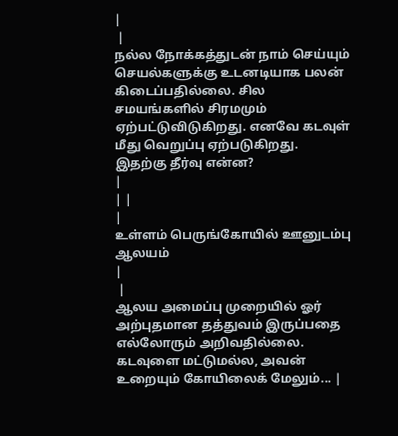|
 |
நல்ல நோக்கத்துடன் நாம் செய்யும் செயல்களுக்கு உடனடியாக பலன் கிடைப்பதில்லை. சில சமயங்களில் சிரமமும் ஏற்பட்டுவிடுகிறது. எனவே கடவுள் மீது வெறுப்பு ஏற்படுகிறது. இதற்கு தீர்வு என்ன?
|
| |
|
உள்ளம் பெருங்கோயில் ஊனுடம்பு ஆலயம்
|
 |
ஆலய அமைப்பு முறையில் ஓர் அற்புதமான தத்துவம் இருப்பதை எல்லோரும் அறிவதில்லை. கடவுளை மட்டுமல்ல, அவன் உறையும் கோயிலைக் மேலும்... |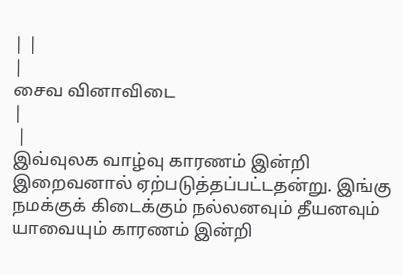| |
|
சைவ வினாவிடை
|
 |
இவ்வுலக வாழ்வு காரணம் இன்றி இறைவனால் ஏற்படுத்தப்பட்டதன்று. இங்கு நமக்குக் கிடைக்கும் நல்லனவும் தீயனவும் யாவையும் காரணம் இன்றி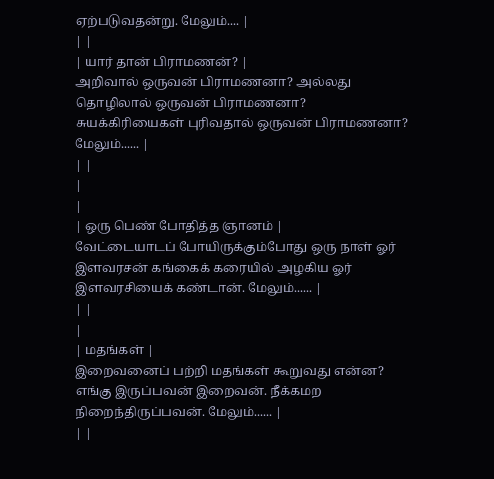ஏற்படுவதன்று. மேலும்.... |
| |
| யார் தான் பிராமணன்? |
அறிவால் ஒருவன் பிராமணனா? அல்லது தொழிலால் ஒருவன் பிராமணனா? சுயக்கிரியைகள் புரிவதால் ஒருவன் பிராமணனா? மேலும்...... |
| |
|
|
| ஒரு பெண் போதித்த ஞானம் |
வேட்டையாடப் போயிருக்கும்போது ஒரு நாள் ஓர் இளவரசன் கங்கைக் கரையில் அழகிய ஓர் இளவரசியைக் கண்டான். மேலும்...... |
| |
|
| மதங்கள் |
இறைவனைப் பற்றி மதங்கள் கூறுவது என்ன? எங்கு இருப்பவன் இறைவன். நீக்கமற நிறைந்திருப்பவன். மேலும்...... |
| |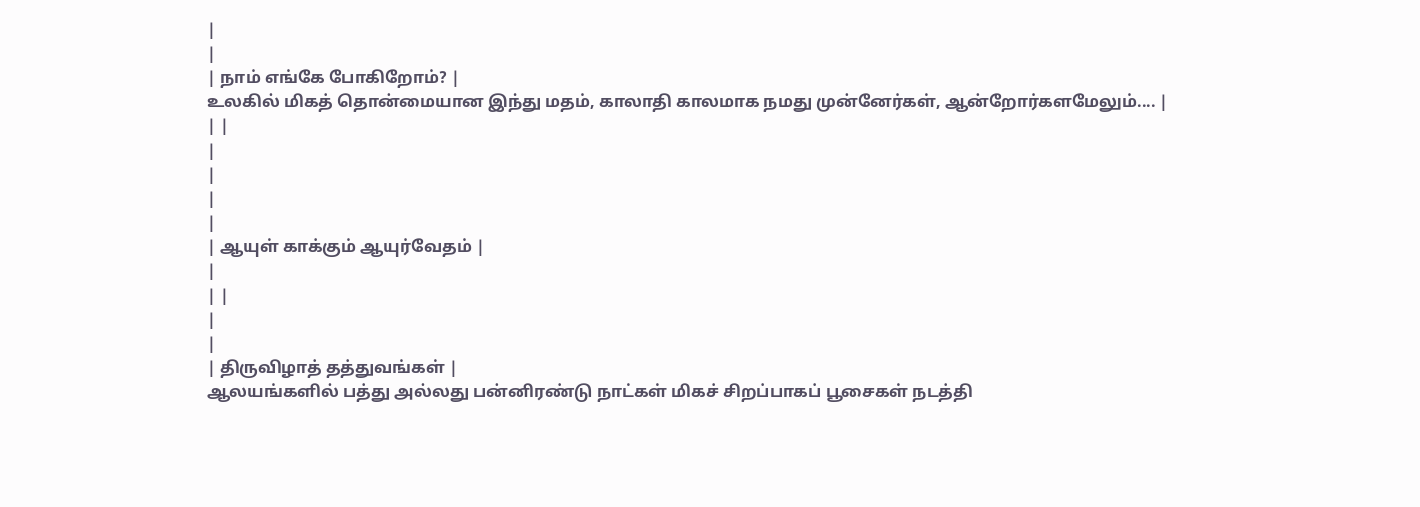|
|
| நாம் எங்கே போகிறோம்? |
உலகில் மிகத் தொன்மையான இந்து மதம், காலாதி காலமாக நமது முன்னேர்கள், ஆன்றோர்களமேலும்.... |
| |
|
|
|
|
| ஆயுள் காக்கும் ஆயுர்வேதம் |
|
| |
|
|
| திருவிழாத் தத்துவங்கள் |
ஆலயங்களில் பத்து அல்லது பன்னிரண்டு நாட்கள் மிகச் சிறப்பாகப் பூசைகள் நடத்தி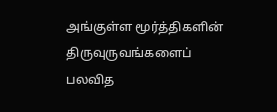அங்குள்ள மூர்த்திகளின் திருவுருவங்களைப் பலவித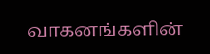வாகனங்களின்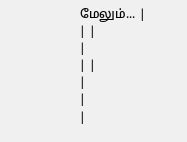மேலும்... |
| |
|
| |
|
|
|